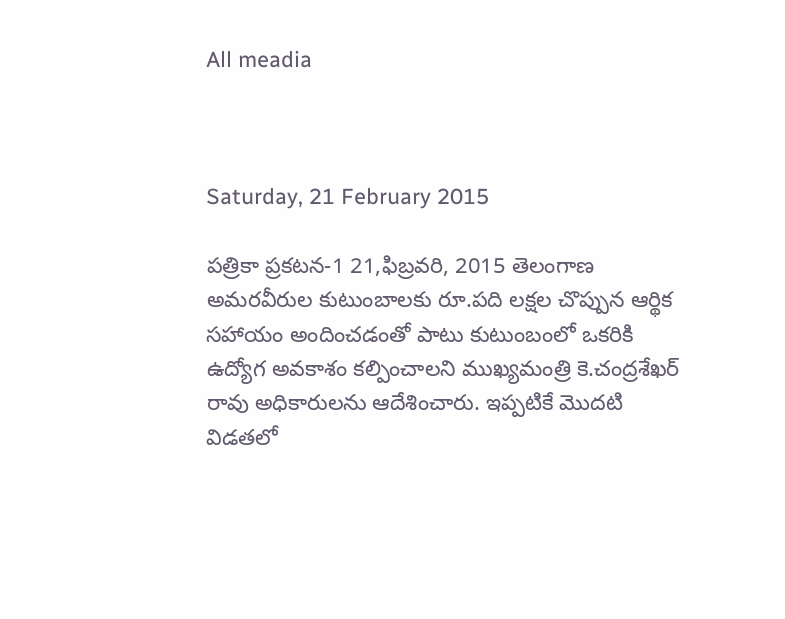All meadia



Saturday, 21 February 2015

పత్రికా ప్రకటన-1 21,ఫిబ్రవరి, 2015 తెలంగాణ అమరవీరుల కుటుంబాలకు రూ.పది లక్షల చొప్పున ఆర్థిక సహాయం అందించడంతో పాటు కుటుంబంలో ఒకరికి ఉద్యోగ అవకాశం కల్పించాలని ముఖ్యమంత్రి కె.చంద్రశేఖర్ రావు అధికారులను ఆదేశించారు. ఇప్పటికే మొదటి విడతలో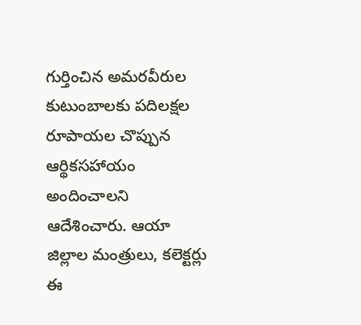గుర్తించిన అమరవీరుల కుటుంబాలకు పదిలక్షల రూపాయల చొప్పున ఆర్థికసహాయం అందించాలని ఆదేశించారు. ఆయా జిల్లాల మంత్రులు, కలెక్టర్లు ఈ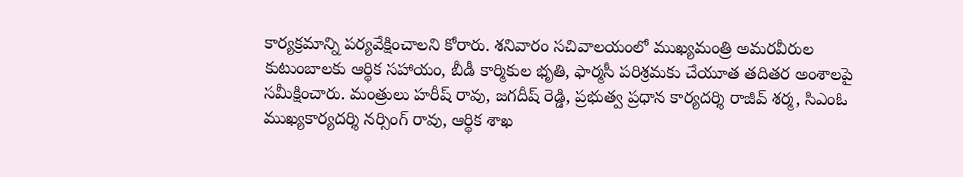కార్యక్రమాన్ని పర్యవేక్షించాలని కోరారు. శనివారం సచివాలయంలో ముఖ్యమంత్రి అమరవీరుల కుటుంబాలకు ఆర్థిక సహాయం, బీడీ కార్మికుల భృతి, ఫార్మసీ పరిశ్రమకు చేయూత తదితర అంశాలపై సమీక్షించారు. మంత్రులు హరీష్ రావు, జగదీష్ రెడ్డి, ప్రభుత్వ ప్రధాన కార్యదర్శి రాజీవ్ శర్మ, సిఎంఓ ముఖ్యకార్యదర్శి నర్సింగ్ రావు, ఆర్థిక శాఖ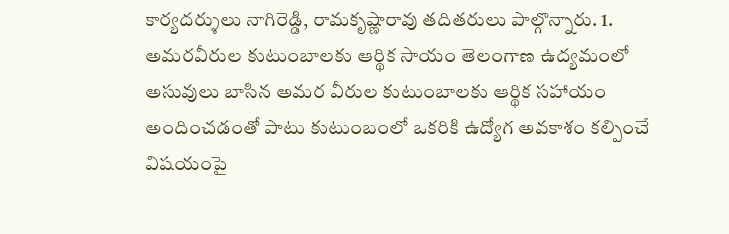కార్యదర్శులు నాగిరెడ్డి, రామకృష్ణారావు తదితరులు పాల్గొన్నారు. 1. అమరవీరుల కుటుంబాలకు ఆర్థిక సాయం తెలంగాణ ఉద్యమంలో అసువులు బాసిన అమర వీరుల కుటుంబాలకు ఆర్థిక సహాయం అందించడంతో పాటు కుటుంబంలో ఒకరికి ఉద్యోగ అవకాశం కల్పించే విషయంపై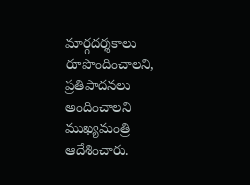మార్గదర్శకాలు రూపొందించాలని, ప్రతిపాదనలు అందించాలని ముఖ్యమంత్రి ఆదేశించారు.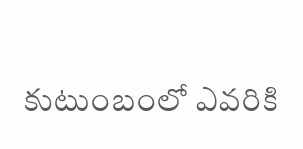కుటుంబంలో ఎవరికి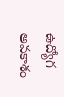ఉద్యోగ అవకాశం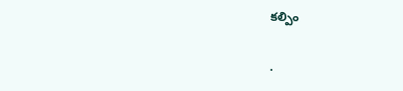కల్పిం

.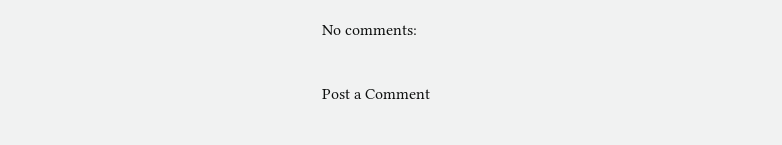No comments:

Post a Comment